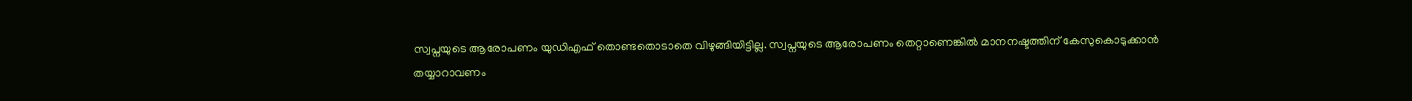സ്വപ്നയുടെ ആരോപണം യുഡിഎഫ് തൊണ്ടതൊടാതെ വിഴുങ്ങിയിട്ടില്ല. സ്വപ്നയുടെ ആരോപണം തെറ്റാണെങ്കിൽ മാനനഷ്ടത്തിന് കേസുകൊടുക്കാൻ തയ്യാറാവണം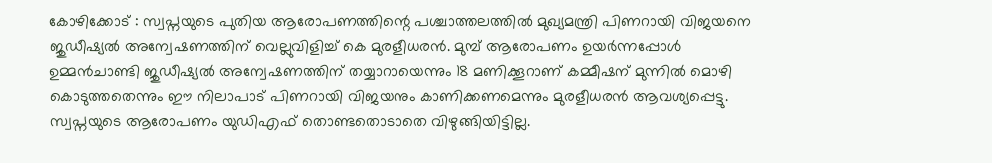കോഴിക്കോട് : സ്വപ്നയുടെ പുതിയ ആരോപണത്തിന്റെ പശ്ചാത്തലത്തിൽ മുഖ്യമന്ത്രി പിണറായി വിജയനെ ജുഡീഷ്യൽ അന്വേഷണത്തിന് വെല്ലുവിളിച്ച് കെ മുരളീധരൻ. മുമ്പ് ആരോപണം ഉയ‍ർന്നപ്പോൾ ഉമ്മൻചാണ്ടി ജുഡീഷ്യൽ അന്വേഷണത്തിന് തയ്യാറായെന്നും 18 മണിക്കൂറാണ് കമ്മീഷന് മുന്നിൽ മൊഴി കൊടുത്തതെന്നും ഈ നിലാപാട് പിണറായി വിജയനും കാണിക്കണമെന്നും മുരളീധരൻ ആവശ്യപ്പെട്ടു. സ്വപ്നയുടെ ആരോപണം യുഡിഎഫ് തൊണ്ടതൊടാതെ വിഴുങ്ങിയിട്ടില്ല.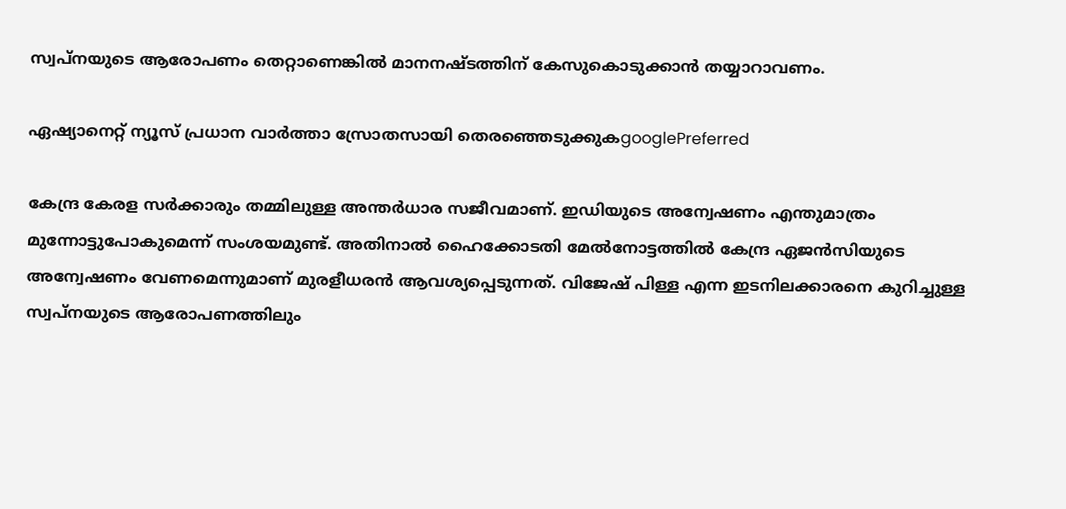സ്വപ്നയുടെ ആരോപണം തെറ്റാണെങ്കിൽ മാനനഷ്ടത്തിന് കേസുകൊടുക്കാൻ തയ്യാറാവണം.

ഏഷ്യാനെറ്റ് ന്യൂസ് പ്രധാന വാർത്താ സ്രോതസായി തെരഞ്ഞെടുക്കുകgooglePreferred

കേന്ദ്ര കേരള സ‍ർക്കാരും തമ്മിലുള്ള അന്തർധാര സജീവമാണ്. ഇഡിയുടെ അന്വേഷണം എന്തുമാത്രം മുന്നോട്ടുപോകുമെന്ന് സംശയമുണ്ട്. അതിനാൽ ഹൈക്കോടതി മേൽനോട്ടത്തിൽ കേന്ദ്ര ഏജൻസിയുടെ അന്വേഷണം വേണമെന്നുമാണ് മുരളീധരൻ ആവശ്യപ്പെടുന്നത്. വിജേഷ് പിള്ള എന്ന ഇടനിലക്കാരനെ കുറിച്ചുള്ള സ്വപ്നയുടെ ആരോപണത്തിലും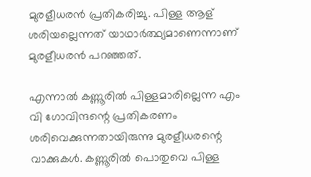മുരളീധരൻ പ്രതികരിച്ചു. പിള്ള ആള് ശരിയല്ലെന്നത് യാഥാ‍ർത്ഥ്യമാണെന്നാണ് മുരളീധരൻ പറഞ്ഞത്.

എന്നാൽ കണ്ണൂരിൽ പിള്ളമാരില്ലെന്ന എം വി ഗോവിന്ദന്റെ പ്രതികരണം ശരിവെക്കുന്നതായിരുന്നു മുരളീധരന്റെ വാക്കുകൾ. കണ്ണൂരിൽ പൊതുവെ പിള്ള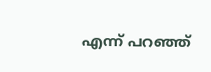എന്ന് പറഞ്ഞ്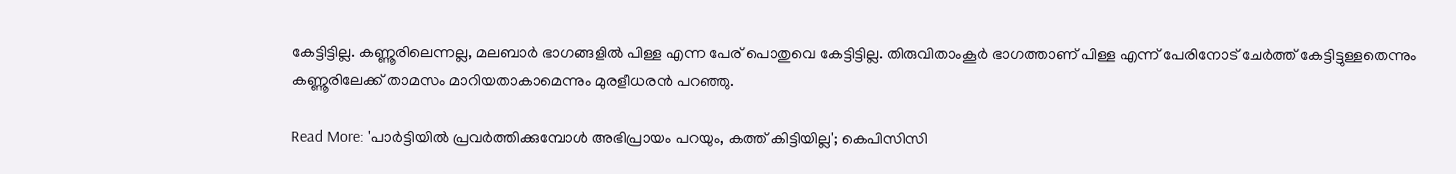കേട്ടിട്ടില്ല. കണ്ണൂരിലെന്നല്ല, മലബാർ ഭാഗങ്ങളിൽ പിള്ള എന്ന പേര് പൊതുവെ കേട്ടിട്ടില്ല. തിരുവിതാംകൂർ ഭാഗത്താണ് പിള്ള എന്ന് പേരിനോട് ചേർത്ത് കേട്ടിട്ടുള്ളതെന്നും കണ്ണൂരിലേക്ക് താമസം മാറിയതാകാമെന്നും മുരളീധരൻ പറഞ്ഞു.

Read More: 'പാർട്ടിയിൽ പ്രവർത്തിക്കുമ്പോൾ അഭിപ്രായം പറയും, കത്ത് കിട്ടിയില്ല'; കെപിസിസി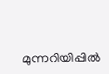മുന്നറിയിപ്പിൽ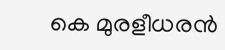കെ മുരളീധരൻ